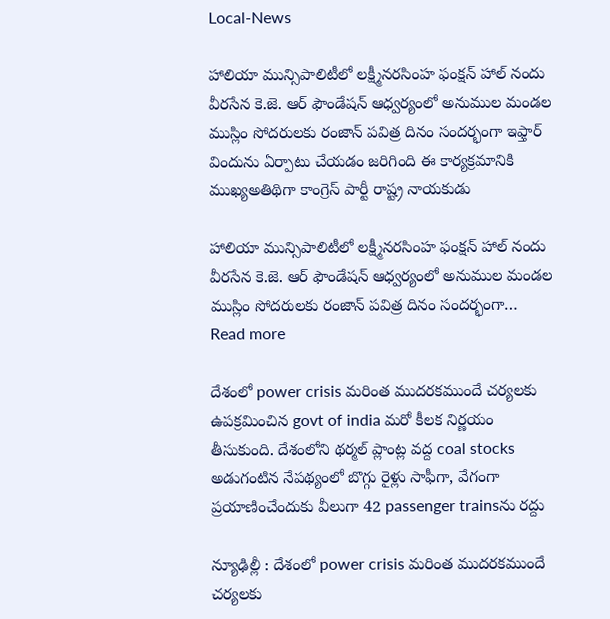Local-News

హాలియా మున్సిపాలిటీలో లక్ష్మీనరసింహ ఫంక్షన్ హాల్ నందు వీరసేన కె.జె. ఆర్ ఫౌండేషన్ ఆధ్వర్యంలో అనుముల మండల ముస్లిం సోదరులకు రంజాన్ పవిత్ర దినం సందర్భంగా ఇఫ్తార్ విందును ఏర్పాటు చేయడం జరిగింది ఈ కార్యక్రమానికి ముఖ్యఅతిథిగా కాంగ్రెస్ పార్టీ రాష్ట్ర నాయకుడు

హాలియా మున్సిపాలిటీలో లక్ష్మీనరసింహ ఫంక్షన్ హాల్ నందు వీరసేన కె.జె. ఆర్ ఫౌండేషన్ ఆధ్వర్యంలో అనుముల మండల ముస్లిం సోదరులకు రంజాన్ పవిత్ర దినం సందర్భంగా… Read more

దేశంలో power crisis మరింత ముదరకముందే చర్యలకు ఉపక్రమించిన govt of india మరో కీలక నిర్ణయం తీసుకుంది. దేశంలోని థర్మల్ ప్లాంట్ల వద్ద coal stocks అడుగంటిన నేపథ్యంలో బొగ్గు రైళ్లు సాఫీగా, వేగంగా ప్రయాణించేందుకు వీలుగా 42 passenger trainsను రద్దు

న్యూఢిల్లీ : దేశంలో power crisis మరింత ముదరకముందే చర్యలకు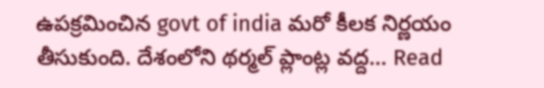ఉపక్రమించిన govt of india మరో కీలక నిర్ణయం తీసుకుంది. దేశంలోని థర్మల్ ప్లాంట్ల వద్ద… Read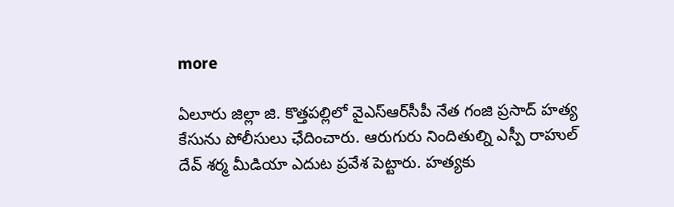more

ఏలూరు జిల్లా జి. కొత్తపల్లిలో వైఎస్ఆర్‌సీపీ నేత గంజి ప్రసాద్ హత్య కేసును పోలీసులు ఛేదించారు. ఆరుగురు నిందితుల్ని ఎస్పీ రాహుల్ దేవ్ శర్మ మీడియా ఎదుట ప్రవేశ పెట్టారు. హత్యకు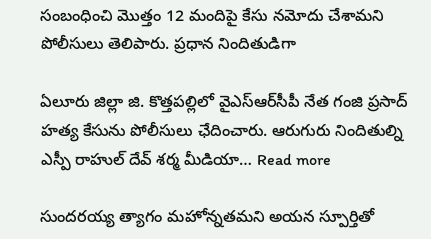సంబంధించి మొత్తం 12 మందిపై కేసు నమోదు చేశామని పోలీసులు తెలిపారు. ప్రధాన నిందితుడిగా

ఏలూరు జిల్లా జి. కొత్తపల్లిలో వైఎస్ఆర్‌సీపీ నేత గంజి ప్రసాద్ హత్య కేసును పోలీసులు ఛేదించారు. ఆరుగురు నిందితుల్ని ఎస్పీ రాహుల్ దేవ్ శర్మ మీడియా… Read more

సుందరయ్య త్యాగం మహోన్నతమని అయన స్పూర్తితో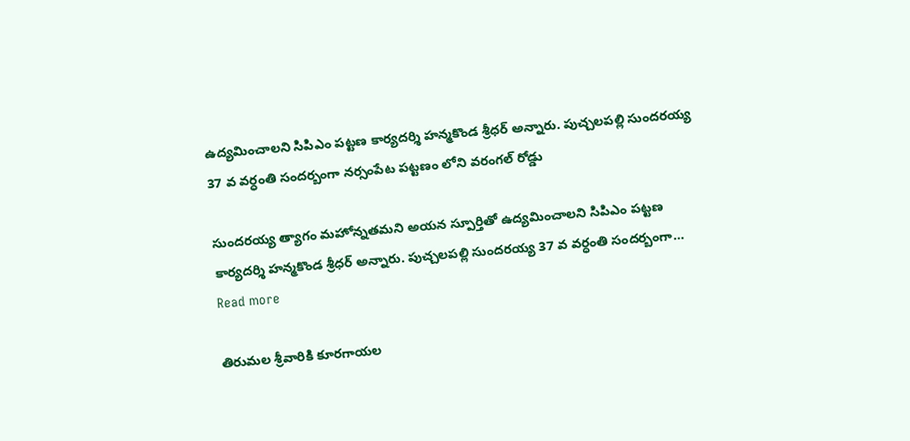ఉద్యమించాలని సిపిఎం పట్టణ కార్యదర్శి హన్మకొండ శ్రీధర్ అన్నారు. పుచ్చలపల్లి సుందరయ్య 37 వ వర్ధంతి సందర్బంగా నర్సంపేట పట్టణం లోని వరంగల్ రోడ్డు

సుందరయ్య త్యాగం మహోన్నతమని అయన స్పూర్తితో ఉద్యమించాలని సిపిఎం పట్టణ కార్యదర్శి హన్మకొండ శ్రీధర్ అన్నారు. పుచ్చలపల్లి సుందరయ్య 37 వ వర్ధంతి సందర్బంగా… Read more

తిరుమల శ్రీవారికి కూరగాయల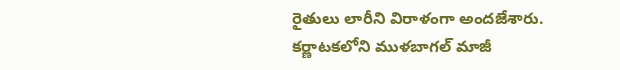రైతులు లారీని విరాళంగా అందజేశారు. కర్ణాటకలోని ముళబాగల్ మాజీ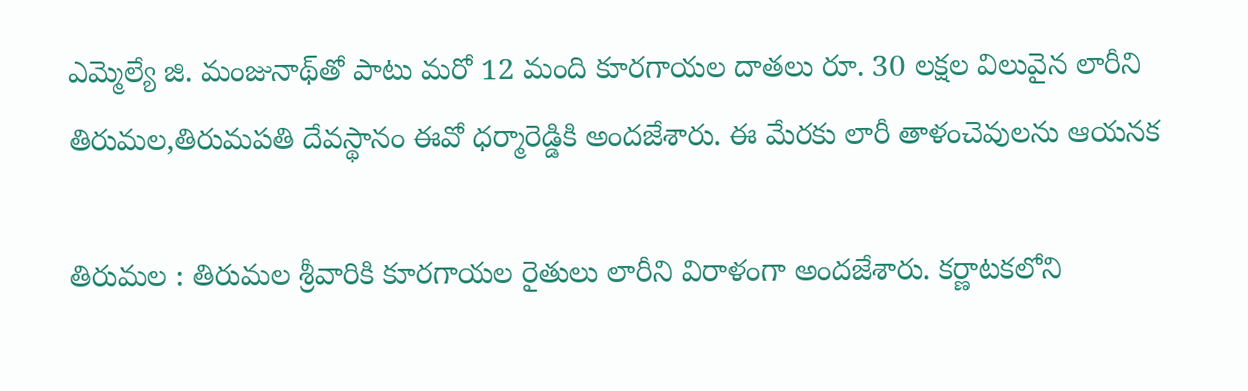ఎమ్మెల్యే జి. మంజునాథ్‌తో పాటు మరో 12 మంది కూరగాయల దాతలు రూ. 30 లక్షల విలువైన లారీని తిరుమల,తిరుమపతి దేవస్థానం ఈవో ధర్మారెడ్డికి అందజేశారు. ఈ మేరకు లారీ తాళంచెవులను ఆయనక

తిరుమల : తిరుమల శ్రీవారికి కూరగాయల రైతులు లారీని విరాళంగా అందజేశారు. కర్ణాటకలోని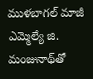ముళబాగల్ మాజీ ఎమ్మెల్యే జి. మంజునాథ్‌తో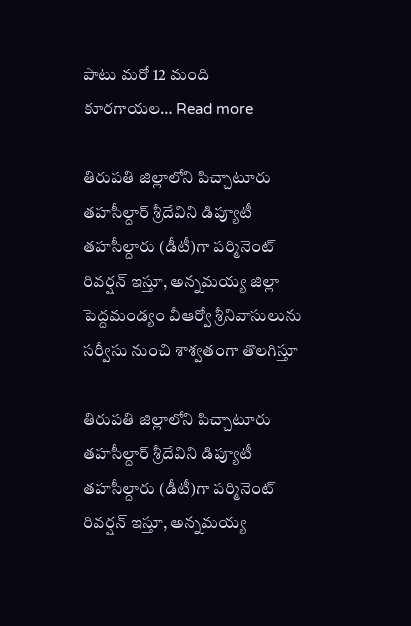పాటు మరో 12 మంది కూరగాయల… Read more

తిరుపతి జిల్లాలోని పిచ్చాటూరు తహసీల్దార్ శ్రీదేవిని డిప్యూటీ తహసీల్దారు (డీటీ)గా పర్మినెంట్ రివర్షన్ ఇస్తూ, అన్నమయ్య జిల్లా పెద్దమండ్యం వీఆర్వో శ్రీనివాసులును సర్వీసు నుంచి శాశ్వతంగా తొలగిస్తూ

తిరుపతి జిల్లాలోని పిచ్చాటూరు తహసీల్దార్ శ్రీదేవిని డిప్యూటీ తహసీల్దారు (డీటీ)గా పర్మినెంట్ రివర్షన్ ఇస్తూ, అన్నమయ్య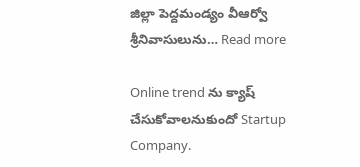జిల్లా పెద్దమండ్యం వీఆర్వో శ్రీనివాసులును… Read more

Online trend ను క్యాష్ చేసుకోవాలనుకుందో Startup Company.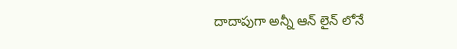దాదాపుగా అన్నీ ఆన్ లైన్ లోనే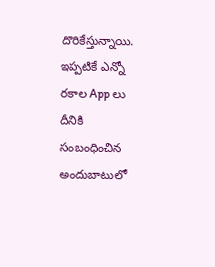దొరికేస్తున్నాయి. ఇప్పటికే ఎన్నో రకాల App లు దీనికి సంబంధించిన అందుబాటులో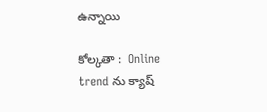ఉన్నాయి

కోల్కతా :  Online trend ను క్యాష్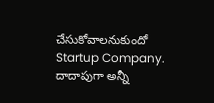చేసుకోవాలనుకుందో Startup Company. దాదాపుగా అన్నీ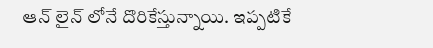ఆన్ లైన్ లోనే దొరికేస్తున్నాయి. ఇప్పటికే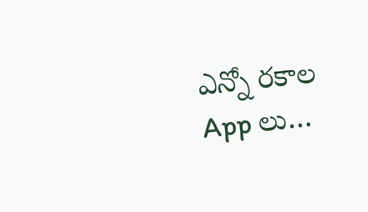ఎన్నో రకాల App లు…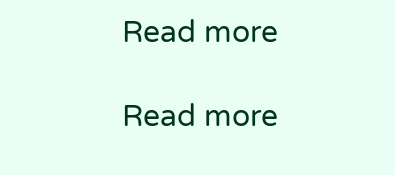Read more

Read more